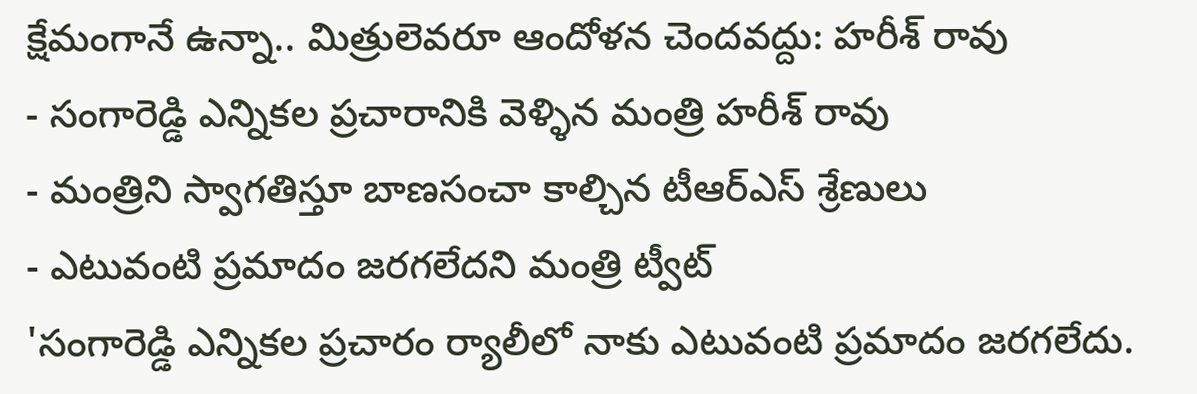క్షేమంగానే ఉన్నా.. మిత్రులెవరూ ఆందోళన చెందవద్దు: హరీశ్ రావు
- సంగారెడ్డి ఎన్నికల ప్రచారానికి వెళ్ళిన మంత్రి హరీశ్ రావు
- మంత్రిని స్వాగతిస్తూ బాణసంచా కాల్చిన టీఆర్ఎస్ శ్రేణులు
- ఎటువంటి ప్రమాదం జరగలేదని మంత్రి ట్వీట్
'సంగారెడ్డి ఎన్నికల ప్రచారం ర్యాలీలో నాకు ఎటువంటి ప్రమాదం జరగలేదు.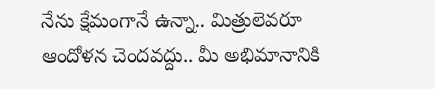నేను క్షేమంగానే ఉన్నా.. మిత్రులెవరూ ఆందోళన చెందవద్దు.. మీ అభిమానానికి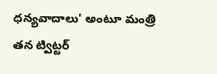ధన్యవాదాలు' అంటూ మంత్రి తన ట్విట్టర్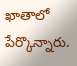ఖాతాలో పేర్కొన్నారు.